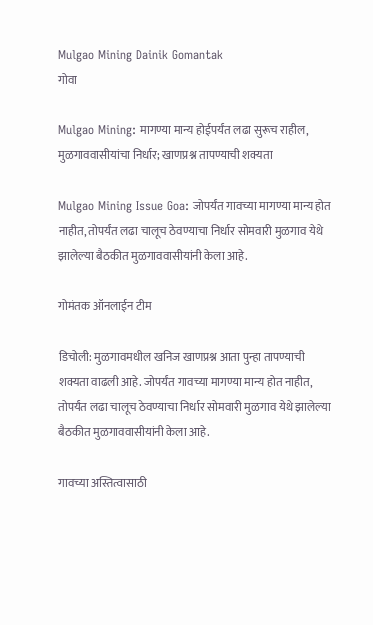Mulgao Mining Dainik Gomantak
गोवा

Mulgao Mining: मागण्या मान्य होईपर्यंत लढा सुरूच राहील, मुळगाववासीयांचा निर्धार; खाणप्रश्न तापण्याची शक्यता

Mulgao Mining Issue Goa: जोपर्यंत गावच्या मागण्या मान्य होत नाहीत, तोपर्यंत लढा चालूच ठेवण्याचा निर्धार सोमवारी मुळगाव येथे झालेल्या बैठकीत मुळगाववासीयांनी केला आहे.

गोमंतक ऑनलाईन टीम

डिचोली: मुळगावमधील खनिज खाणप्रश्न आता पुन्हा तापण्याची शक्यता वाढली आहे. जोपर्यंत गावच्या मागण्या मान्य होत नाहीत, तोपर्यंत लढा चालूच ठेवण्याचा निर्धार सोमवारी मुळगाव येथे झालेल्या बैठकीत मुळगाववासीयांनी केला आहे.

गावच्या अस्तित्वासाठी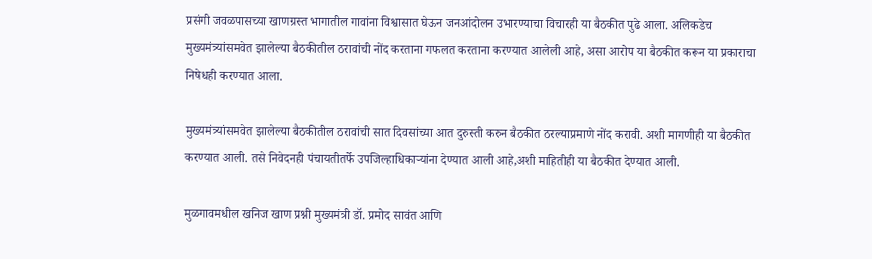प्रसंगी जवळपासच्या खाणग्रस्त भागातील गावांना विश्वासात घेऊन जनआंदोलन उभारण्याचा विचारही या बैठकीत पुढे आला. अलिकडेच मुख्यमंत्र्यांसमवेत झालेल्या बैठकीतील ठरावांची नोंद करताना गफलत करताना करण्यात आलेली आहे, असा आरोप या बैठकीत करून या प्रकाराचा निषेधही करण्यात आला.

मुख्यमंत्र्यांसमवेत झालेल्या बैठकीतील ठरावांची सात दिवसांच्या आत दुरुस्ती करुन बैठकीत ठरल्याप्रमाणे नोंद करावी. अशी मागणीही या बैठकीत करण्यात आली. तसे निवेदनही पंचायतीतर्फे उपजिल्हाधिकाऱ्यांना देण्यात आली आहे,अशी माहितीही या बैठकीत देण्यात आली.

मुळगावमधील खनिज खाण प्रश्नी मुख्यमंत्री डॉ. प्रमोद सावंत आणि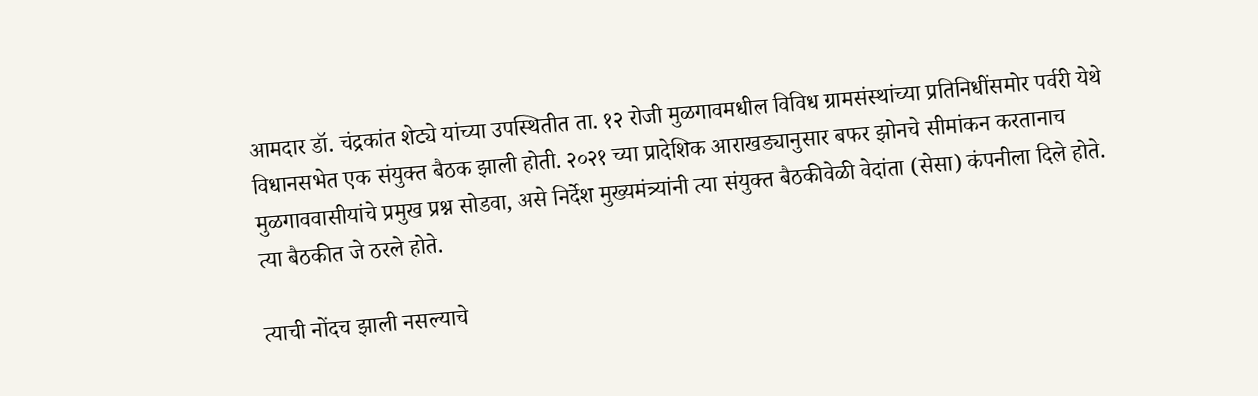आमदार डॉ. चंद्रकांत शेट्ये यांच्या उपस्थितीत ता. १२ रोजी मुळगावमधील विविध ग्रामसंस्थांच्या प्रतिनिधींसमोर पर्वरी येथे विधानसभेत एक संयुक्त बैठक झाली होती. २०२१ च्या प्रादेशिक आराखड्यानुसार बफर झोनचे सीमांकन करतानाच मुळगाववासीयांचे प्रमुख प्रश्न सोडवा, असे निर्देश मुख्यमंत्र्यांनी त्या संयुक्त बैठकीवेळी वेदांता (सेसा) कंपनीला दिले होते. त्या बैठकीत जे ठरले होते.

त्याची नोंदच झाली नसल्याचे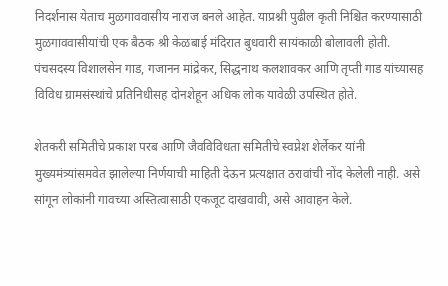निदर्शनास येताच मुळगाववासीय नाराज बनले आहेत. याप्रश्नी पुढील कृती निश्चित करण्यासाठी मुळगाववासीयांची एक बैठक श्री केळबाई मंदिरात बुधवारी सायंकाळी बोलावली होती. पंचसदस्य विशालसेन गाड, गजानन मांद्रेकर, सिद्धनाथ कलशावकर आणि तृप्ती गाड यांच्यासह विविध ग्रामसंस्थांचे प्रतिनिधीसह दोनशेहून अधिक लोक यावेळी उपस्थित होते.

शेतकरी समितीचे प्रकाश परब आणि जैवविविधता समितीचे स्वप्नेश शेर्लेकर यांनी मुख्यमंत्र्यांसमवेत झालेल्या निर्णयाची माहिती देऊन प्रत्यक्षात ठरावांची नोंद केलेली नाही. असे सांगून लोकांनी गावच्या अस्तित्वासाठी एकजूट दाखवावी, असे आवाहन केले.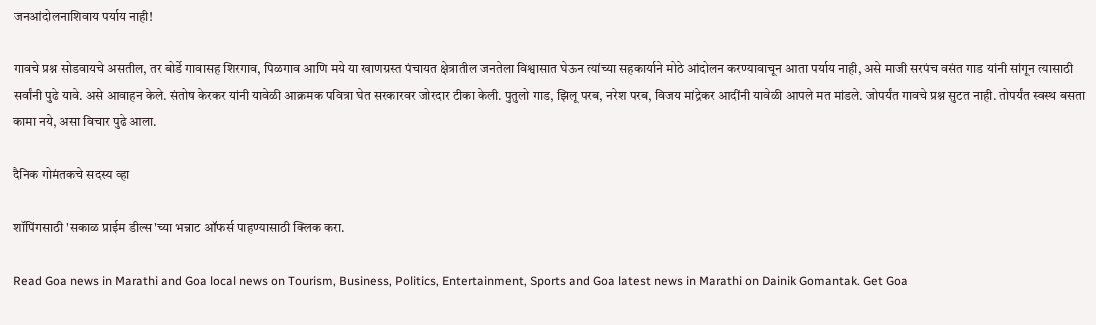जनआंदोलनाशिवाय पर्याय नाही!

गावचे प्रश्न सोडवायचे असतील, तर बोर्डे गावासह शिरगाव, पिळगाव आणि मये या खाणग्रस्त पंचायत क्षेत्रातील जनतेला विश्वासात घेऊन त्यांच्या सहकार्याने मोठे आंदोलन करण्यावाचून आता पर्याय नाही, असे माजी सरपंच वसंत गाड यांनी सांगून त्यासाठी सर्वांनी पुढे यावे. असे आवाहन केले. संतोष केरकर यांनी यावेळी आक्रमक पवित्रा घेत सरकारवर जोरदार टीका केली. पुतुलो गाड, झिलू परब, नरेश परब, विजय मांद्रेकर आदींनी यावेळी आपले मत मांडले. जोपर्यंत गावचे प्रश्न सुटत नाही. तोपर्यंत स्वस्थ बसता कामा नये, असा विचार पुढे आला.

दैनिक गोमंतकचे सदस्य व्हा

शॉपिंगसाठी 'सकाळ प्राईम डील्स'च्या भन्नाट ऑफर्स पाहण्यासाठी क्लिक करा.

Read Goa news in Marathi and Goa local news on Tourism, Business, Politics, Entertainment, Sports and Goa latest news in Marathi on Dainik Gomantak. Get Goa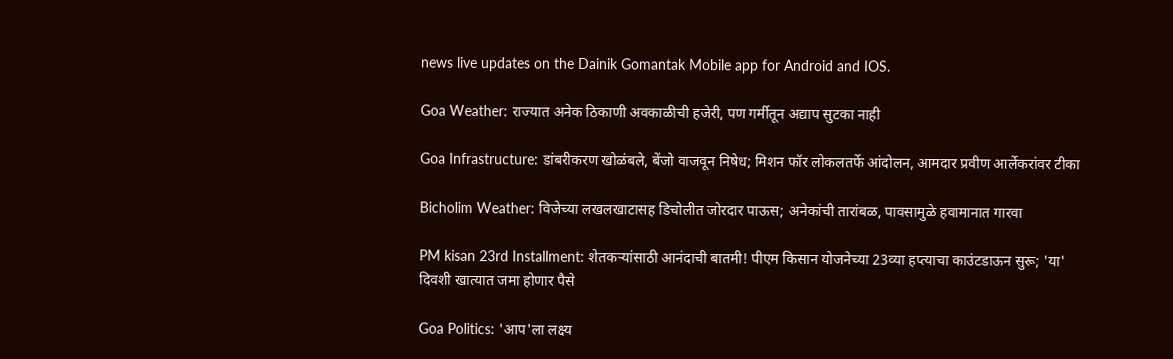news live updates on the Dainik Gomantak Mobile app for Android and IOS.

Goa Weather: राज्यात अनेक ठिकाणी अवकाळीची हजेरी, पण गर्मीतून अद्याप सुटका नाही

Goa Infrastructure: डांबरीकरण खोळंबले, बेंजो वाजवून निषेध; मिशन फॉर लोकलतर्फे आंदोलन, आमदार प्रवीण आर्लेकरांवर टीका

Bicholim Weather: विजेच्या लखलखाटासह डिचोलीत जोरदार पाऊस; अनेकांची तारांबळ, पावसामुळे हवामानात गारवा

PM kisan 23rd Installment: शेतकऱ्यांसाठी आनंदाची बातमी! पीएम किसान योजनेच्या 23व्या हप्त्याचा काउंटडाऊन सुरू; 'या' दिवशी खात्यात जमा होणार पैसे

Goa Politics: 'आप'ला लक्ष्य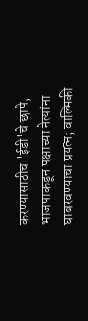करण्यासाठीच 'ईडी'चे छापे, भाजपाकडून पक्षाच्या नेत्यांना घाबरवण्याचा प्रयत्न; वाल्मिकी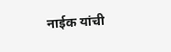नाईक यांची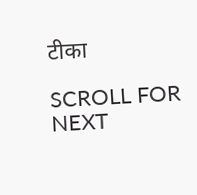टीका

SCROLL FOR NEXT